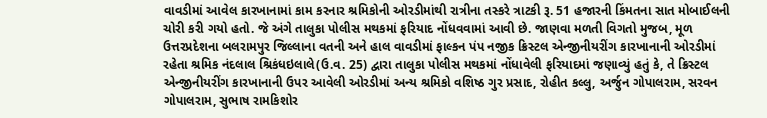વાવડીમાં આવેલ કારખાનામાં કામ કરનાર શ્રમિકોની ઓરડીમાંથી રાત્રીના તસ્કરે ત્રાટકી રૂ. 51 હજારની કિંમતના સાત મોબાઈલની ચોરી કરી ગયો હતો. જે અંગે તાલુકા પોલીસ મથકમાં ફરિયાદ નોંધવવામાં આવી છે. જાણવા મળતી વિગતો મુજબ, મૂળ ઉત્તરપ્રદેશના બલરામપુર જિલ્લાના વતની અને હાલ વાવડીમાં ફાલ્કન પંપ નજીક ક્રિસ્ટલ એન્જીનીયરીંગ કારખાનાની ઓરડીમાં રહેતા શ્રમિક નંદલાલ શ્રિકંધઇલાલે(ઉ.વ. 25) દ્વારા તાલુકા પોલીસ મથકમાં નોંધાવેલી ફરિયાદમાં જણાવ્યું હતું કે, તે ક્રિસ્ટલ એન્જીનીયરીંગ કારખાનાની ઉપર આવેલી ઓરડીમાં અન્ય શ્રમિકો વશિષ્ઠ ગુર પ્રસાદ, રોહીત કલ્લુ, અર્જુન ગોપાલરામ, સરવન ગોપાલરામ, સુભાષ રામકિશોર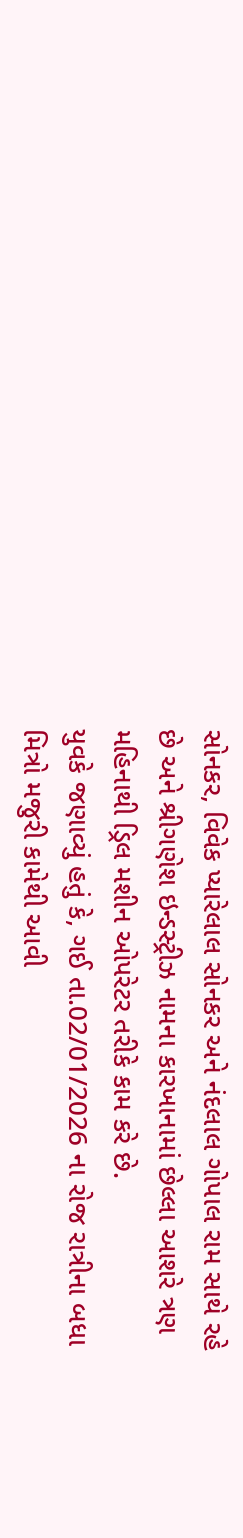સોનકર, વિવેક પ્યારેલાલ સોનકર અને નંદલાલ ગોપાલ રામ સાથે રહે છે અને શ્રીગણેશ ઇન્ડસ્ટ્રીઝ નામના કારખાનામાં છેલ્લા આશરે ત્રણ મહિનાથી ડ્રિલ મશીન ઓપરેટર તરીકે કામ કરે છે.
યુવકે જણાવ્યું હતું કે, ગઈ તા.02/01/2026 ના રોજ રાત્રીના બધા મિત્રો મજુરી કામેથી આવી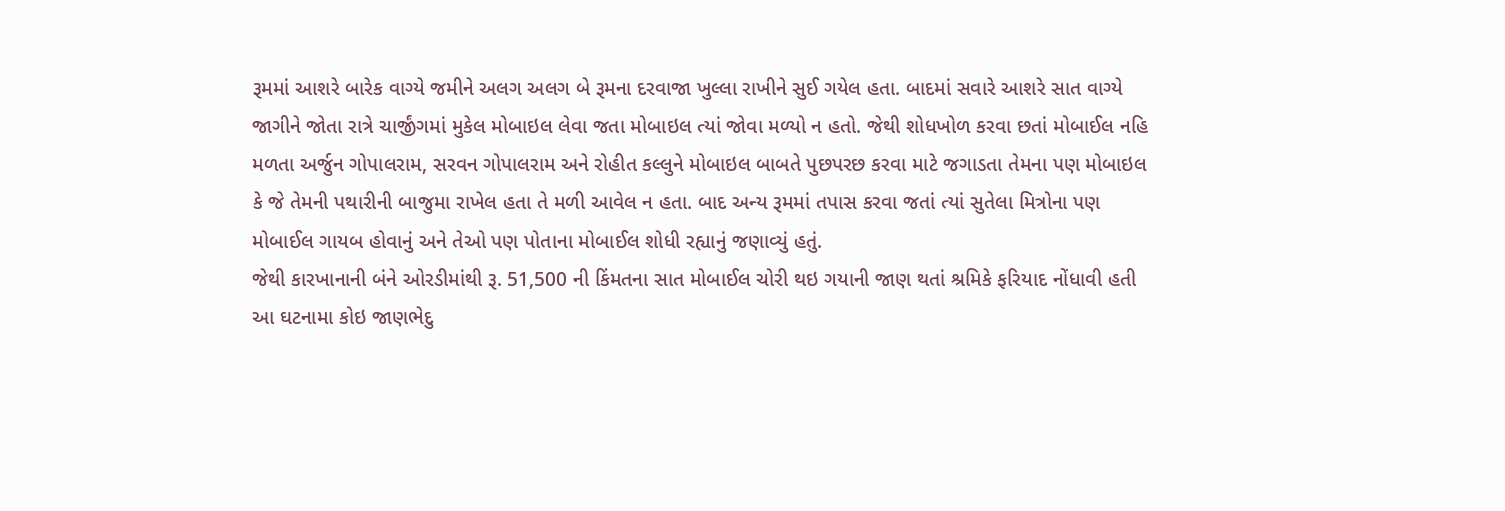રૂમમાં આશરે બારેક વાગ્યે જમીને અલગ અલગ બે રૂમના દરવાજા ખુલ્લા રાખીને સુઈ ગયેલ હતા. બાદમાં સવારે આશરે સાત વાગ્યે જાગીને જોતા રાત્રે ચાર્જીંગમાં મુકેલ મોબાઇલ લેવા જતા મોબાઇલ ત્યાં જોવા મળ્યો ન હતો. જેથી શોધખોળ કરવા છતાં મોબાઈલ નહિ મળતા અર્જુન ગોપાલરામ, સરવન ગોપાલરામ અને રોહીત કલ્લુને મોબાઇલ બાબતે પુછપરછ કરવા માટે જગાડતા તેમના પણ મોબાઇલ કે જે તેમની પથારીની બાજુમા રાખેલ હતા તે મળી આવેલ ન હતા. બાદ અન્ય રૂમમાં તપાસ કરવા જતાં ત્યાં સુતેલા મિત્રોના પણ મોબાઈલ ગાયબ હોવાનું અને તેઓ પણ પોતાના મોબાઈલ શોધી રહ્યાનું જણાવ્યું હતું.
જેથી કારખાનાની બંને ઓરડીમાંથી રૂ. 51,500 ની કિંમતના સાત મોબાઈલ ચોરી થઇ ગયાની જાણ થતાં શ્રમિકે ફરિયાદ નોંધાવી હતી આ ઘટનામા કોઇ જાણભેદુ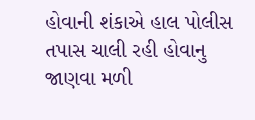હોવાની શંકાએ હાલ પોલીસ તપાસ ચાલી રહી હોવાનુ જાણવા મળી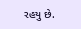રહયુ છે.